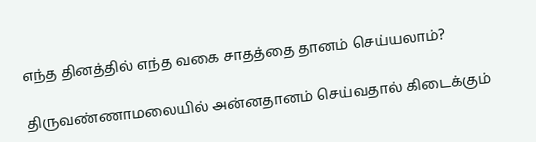எந்த தினத்தில் எந்த வகை சாதத்தை தானம் செய்யலாம்?

திருவண்ணாமலையில் அன்னதானம் செய்வதால் கிடைக்கும்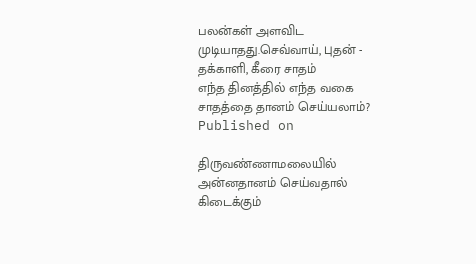பலன்கள் அளவிட முடியாதது.செவ்வாய், புதன் - தக்காளி, கீரை சாதம்
எந்த தினத்தில் எந்த வகை சாதத்தை தானம் செய்யலாம்?
Published on

திருவண்ணாமலையில் அன்னதானம் செய்வதால் கிடைக்கும்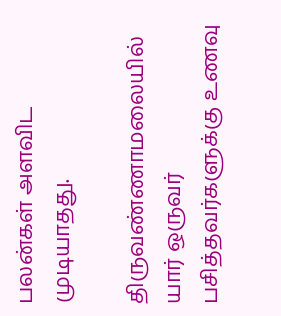பலன்கள் அளவிட முடியாதது.

திருவண்ணாமலையில் யார் ஒருவர் பசித்தவர்களுக்கு உணவு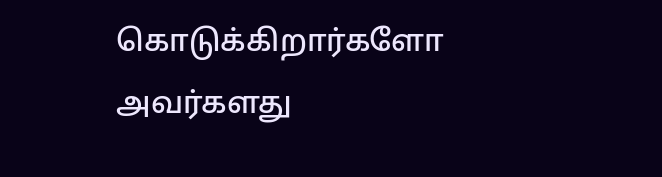கொடுக்கிறார்களோ அவர்களது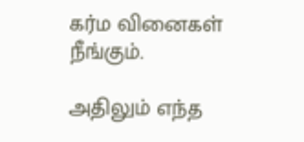கர்ம வினைகள் நீங்கும்.

அதிலும் எந்த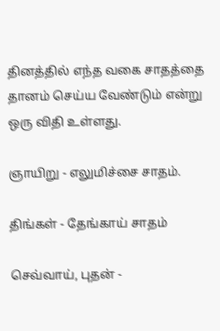தினத்தில் எந்த வகை சாதத்தை தானம் செய்ய வேண்டும் என்று ஒரு விதி உள்ளது.

ஞாயிறு - எலுமிச்சை சாதம்.

திங்கள் - தேங்காய் சாதம்

செவ்வாய், புதன் -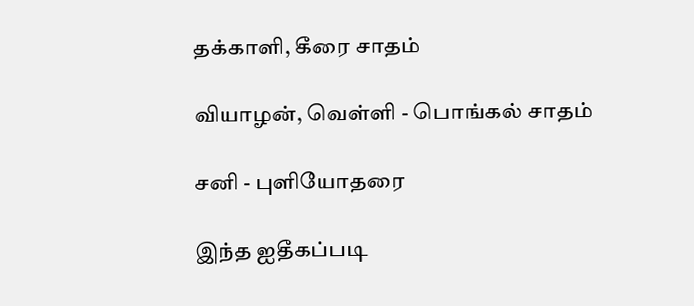தக்காளி, கீரை சாதம்

வியாழன், வெள்ளி - பொங்கல் சாதம்

சனி - புளியோதரை

இந்த ஐதீகப்படி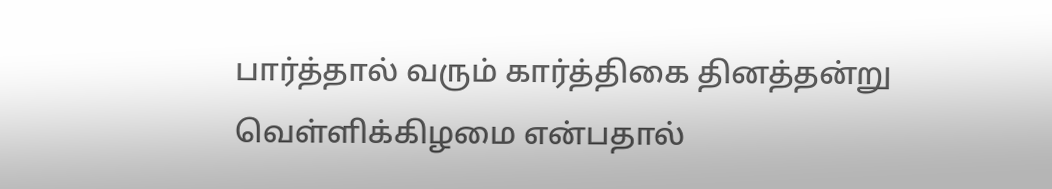பார்த்தால் வரும் கார்த்திகை தினத்தன்று வெள்ளிக்கிழமை என்பதால்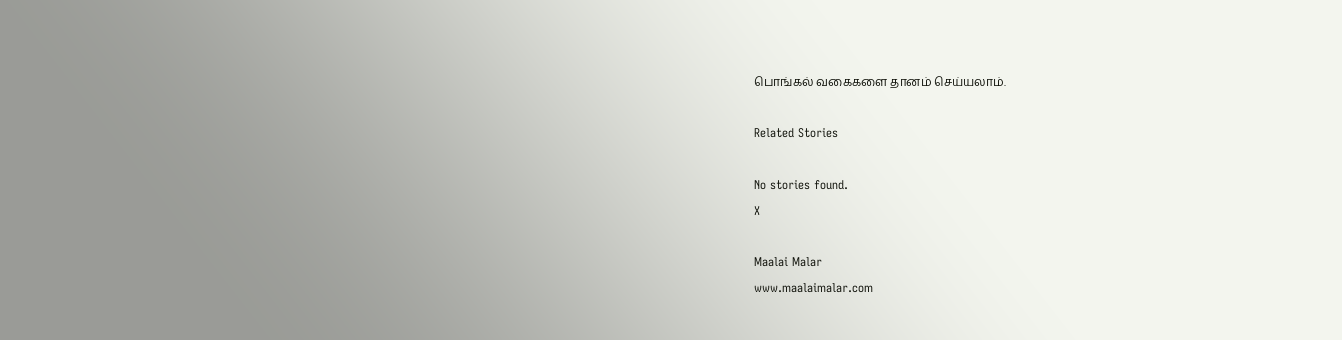பொங்கல் வகைகளை தானம் செய்யலாம்.

Related Stories

No stories found.
X

Maalai Malar
www.maalaimalar.com